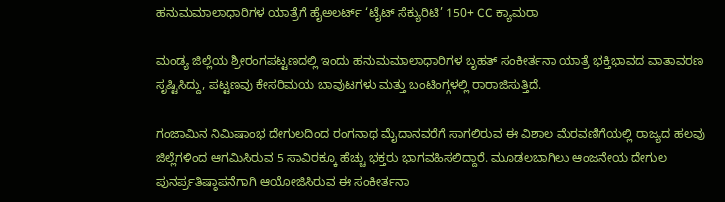ಹನುಮಮಾಲಾಧಾರಿಗಳ ಯಾತ್ರೆಗೆ ಹೈಅಲರ್ಟ್ ‘ಟೈಟ್ ಸೆಕ್ಯುರಿಟಿ’ 150+ CC ಕ್ಯಾಮರಾ

ಮಂಡ್ಯ ಜಿಲ್ಲೆಯ ಶ್ರೀರಂಗಪಟ್ಟಣದಲ್ಲಿ ಇಂದು ಹನುಮಮಾಲಾಧಾರಿಗಳ ಬೃಹತ್ ಸಂಕೀರ್ತನಾ ಯಾತ್ರೆ ಭಕ್ತಿಭಾವದ ವಾತಾವರಣ ಸೃಷ್ಟಿಸಿದ್ದು, ಪಟ್ಟಣವು ಕೇಸರಿಮಯ ಬಾವುಟಗಳು ಮತ್ತು ಬಂಟಿಂಗ್ಗಳಲ್ಲಿ ರಾರಾಜಿಸುತ್ತಿದೆ.

ಗಂಜಾಮಿನ ನಿಮಿಷಾಂಭ ದೇಗುಲದಿಂದ ರಂಗನಾಥ ಮೈದಾನವರೆಗೆ ಸಾಗಲಿರುವ ಈ ವಿಶಾಲ ಮೆರವಣಿಗೆಯಲ್ಲಿ ರಾಜ್ಯದ ಹಲವು ಜಿಲ್ಲೆಗಳಿಂದ ಆಗಮಿಸಿರುವ 5 ಸಾವಿರಕ್ಕೂ ಹೆಚ್ಚು ಭಕ್ತರು ಭಾಗವಹಿಸಲಿದ್ದಾರೆ. ಮೂಡಲಬಾಗಿಲು ಆಂಜನೇಯ ದೇಗುಲ ಪುನರ್ಪ್ರತಿಷ್ಠಾಪನೆಗಾಗಿ ಆಯೋಜಿಸಿರುವ ಈ ಸಂಕೀರ್ತನಾ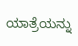ಯಾತ್ರೆಯನ್ನು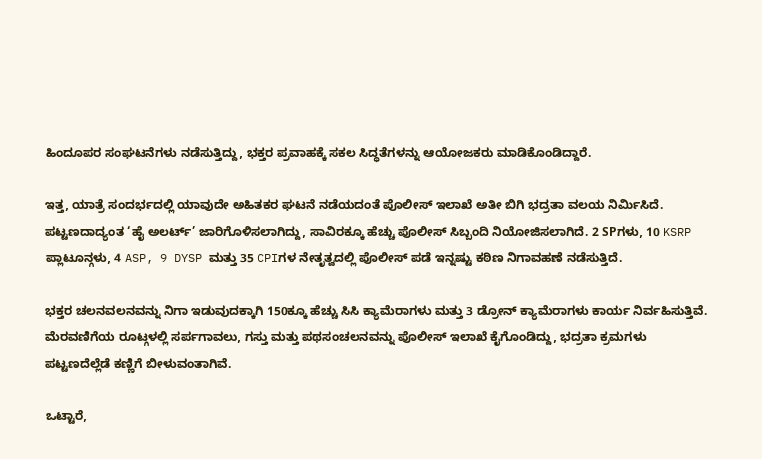ಹಿಂದೂಪರ ಸಂಘಟನೆಗಳು ನಡೆಸುತ್ತಿದ್ದು, ಭಕ್ತರ ಪ್ರವಾಹಕ್ಕೆ ಸಕಲ ಸಿದ್ಧತೆಗಳನ್ನು ಆಯೋಜಕರು ಮಾಡಿಕೊಂಡಿದ್ದಾರೆ.

ಇತ್ತ, ಯಾತ್ರೆ ಸಂದರ್ಭದಲ್ಲಿ ಯಾವುದೇ ಅಹಿತಕರ ಘಟನೆ ನಡೆಯದಂತೆ ಪೊಲೀಸ್ ಇಲಾಖೆ ಅತೀ ಬಿಗಿ ಭದ್ರತಾ ವಲಯ ನಿರ್ಮಿಸಿದೆ. ಪಟ್ಟಣದಾದ್ಯಂತ ‘ಹೈ ಅಲರ್ಟ್’ ಜಾರಿಗೊಳಿಸಲಾಗಿದ್ದು, ಸಾವಿರಕ್ಕೂ ಹೆಚ್ಚು ಪೊಲೀಸ್ ಸಿಬ್ಬಂದಿ ನಿಯೋಜಿಸಲಾಗಿದೆ. 2 SPಗಳು, 10 KSRP ಪ್ಲಾಟೂನ್ಗಳು, 4 ASP, 9 DYSP ಮತ್ತು 35 CPIಗಳ ನೇತೃತ್ವದಲ್ಲಿ ಪೊಲೀಸ್ ಪಡೆ ಇನ್ನಷ್ಟು ಕಠಿಣ ನಿಗಾವಹಣೆ ನಡೆಸುತ್ತಿದೆ.

ಭಕ್ತರ ಚಲನವಲನವನ್ನು ನಿಗಾ ಇಡುವುದಕ್ಕಾಗಿ 150ಕ್ಕೂ ಹೆಚ್ಚು ಸಿಸಿ ಕ್ಯಾಮೆರಾಗಳು ಮತ್ತು 3 ಡ್ರೋನ್ ಕ್ಯಾಮೆರಾಗಳು ಕಾರ್ಯ ನಿರ್ವಹಿಸುತ್ತಿವೆ. ಮೆರವಣಿಗೆಯ ರೂಟ್ಗಳಲ್ಲಿ ಸರ್ಪಗಾವಲು, ಗಸ್ತು ಮತ್ತು ಪಥಸಂಚಲನವನ್ನು ಪೊಲೀಸ್ ಇಲಾಖೆ ಕೈಗೊಂಡಿದ್ದು, ಭದ್ರತಾ ಕ್ರಮಗಳು ಪಟ್ಟಣದೆಲ್ಲೆಡೆ ಕಣ್ಣಿಗೆ ಬೀಳುವಂತಾಗಿವೆ.

ಒಟ್ಟಾರೆ,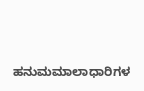ಹನುಮಮಾಲಾಧಾರಿಗಳ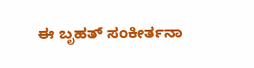ಈ ಬೃಹತ್ ಸಂಕೀರ್ತನಾ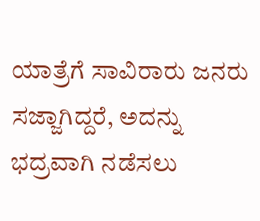ಯಾತ್ರೆಗೆ ಸಾವಿರಾರು ಜನರು ಸಜ್ಜಾಗಿದ್ದರೆ, ಅದನ್ನು ಭದ್ರವಾಗಿ ನಡೆಸಲು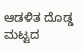ಆಡಳಿತ ದೊಡ್ಡ ಮಟ್ಟದ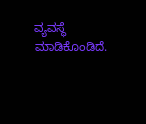ವ್ಯವಸ್ಥೆ ಮಾಡಿಕೊಂಡಿದೆ.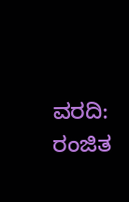ವರದಿ: ರಂಜಿತ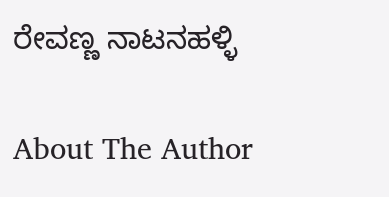ರೇವಣ್ಣ ನಾಟನಹಳ್ಳಿ

About The Author